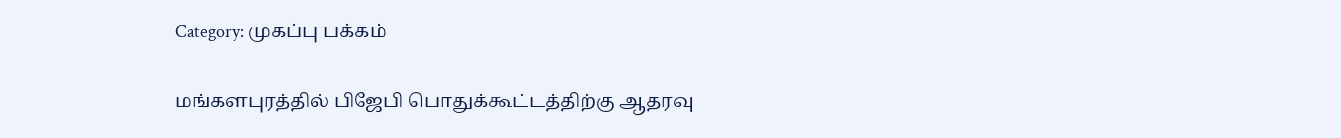Category: முகப்பு பக்கம்

மங்களபுரத்தில் பிஜேபி பொதுக்கூட்டத்திற்கு ஆதரவு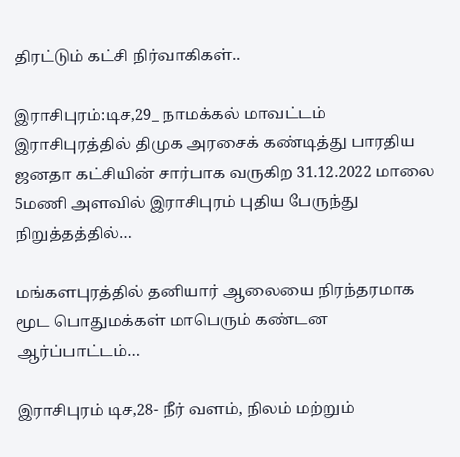திரட்டும் கட்சி நிர்வாகிகள்..

இராசிபுரம்:டிச,29_ நாமக்கல் மாவட்டம் இராசிபுரத்தில் திமுக அரசைக் கண்டித்து பாரதிய ஜனதா கட்சியின் சார்பாக வருகிற 31.12.2022 மாலை 5மணி அளவில் இராசிபுரம் புதிய பேருந்து நிறுத்தத்தில்…

மங்களபுரத்தில் தனியார் ஆலையை நிரந்தரமாக மூட பொதுமக்கள் மாபெரும் கண்டன ஆர்ப்பாட்டம்…

இராசிபுரம் டிச,28- நீர் வளம், நிலம் மற்றும்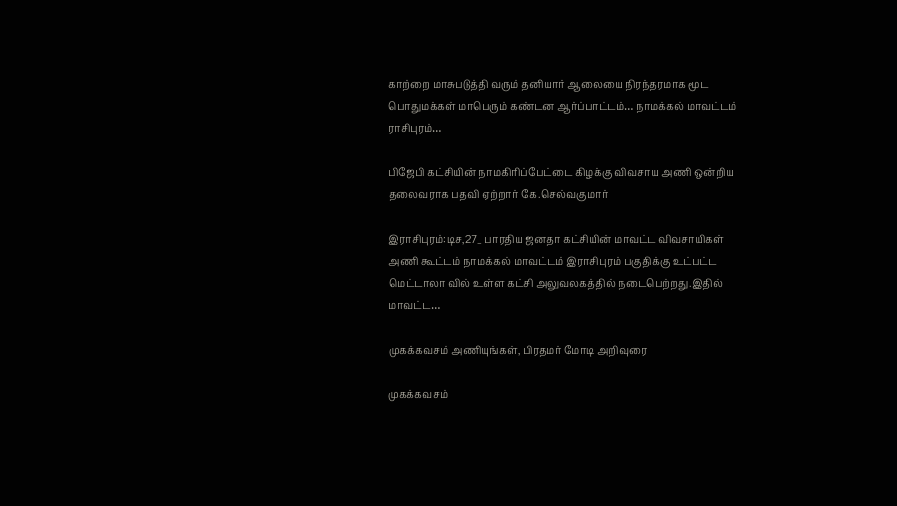காற்றை மாசுபடுத்தி வரும் தனியார் ஆலையை நிரந்தரமாக மூட பொதுமக்கள் மாபெரும் கண்டன ஆர்ப்பாட்டம்… நாமக்கல் மாவட்டம் ராசிபுரம்…

பிஜேபி கட்சியின் நாமகிரிப்பேட்டை கிழக்கு விவசாய அணி ஒன்றிய தலைவராக பதவி ஏற்றார் கே.செல்வகுமார்

இராசிபுரம்:டிச,27_ பாரதிய ஜனதா கட்சியின் மாவட்ட விவசாயிகள் அணி கூட்டம் நாமக்கல் மாவட்டம் இராசிபுரம் பகுதிக்கு உட்பட்ட மெட்டாலா வில் உள்ள கட்சி அலுவலகத்தில் நடைபெற்றது.இதில் மாவட்ட…

முகக்கவசம் அணியுங்கள், பிரதமர் மோடி அறிவுரை

முகக்கவசம்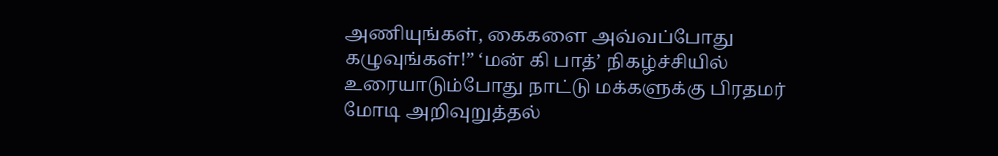அணியுங்கள், கைகளை அவ்வப்போது கழுவுங்கள்!” ‘மன் கி பாத்’ நிகழ்ச்சியில் உரையாடும்போது நாட்டு மக்களுக்கு பிரதமர் மோடி அறிவுறுத்தல்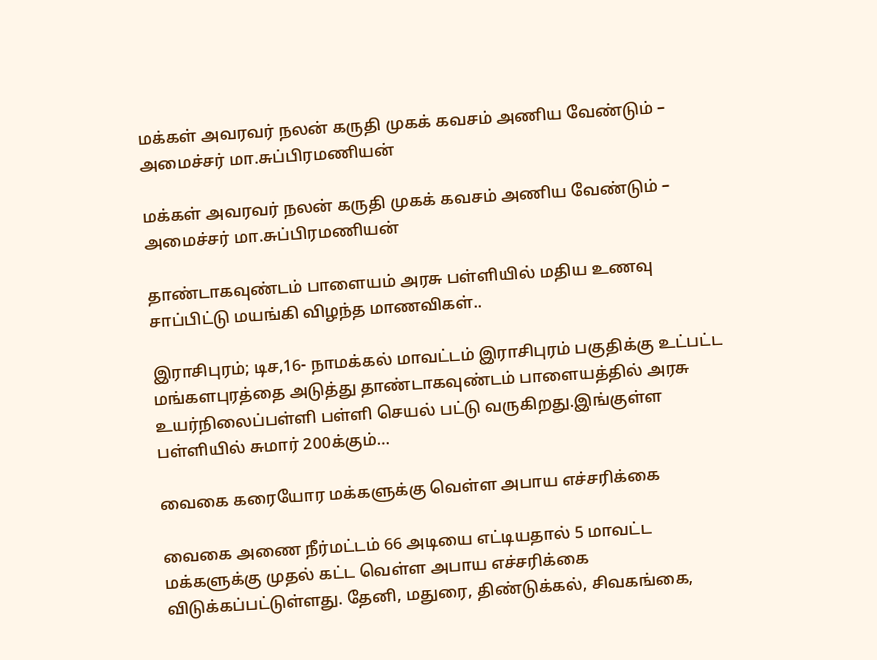மக்கள் அவரவர் நலன் கருதி முகக் கவசம் அணிய வேண்டும் – அமைச்சர் மா.சுப்பிரமணியன்

மக்கள் அவரவர் நலன் கருதி முகக் கவசம் அணிய வேண்டும் – அமைச்சர் மா.சுப்பிரமணியன்

தாண்டாகவுண்டம் பாளையம் அரசு பள்ளியில் மதிய உணவு சாப்பிட்டு மயங்கி விழந்த மாணவிகள்..

இராசிபுரம்; டிச,16- நாமக்கல் மாவட்டம் இராசிபுரம் பகுதிக்கு உட்பட்ட மங்களபுரத்தை அடுத்து தாண்டாகவுண்டம் பாளையத்தில் அரசு உயர்நிலைப்பள்ளி பள்ளி செயல் பட்டு வருகிறது.இங்குள்ள பள்ளியில் சுமார் 200க்கும்…

வைகை கரையோர மக்களுக்கு வெள்ள அபாய எச்சரிக்கை

வைகை அணை நீர்மட்டம் 66 அடியை எட்டியதால் 5 மாவட்ட மக்களுக்கு முதல் கட்ட வெள்ள அபாய எச்சரிக்கை விடுக்கப்பட்டுள்ளது. தேனி, மதுரை, திண்டுக்கல், சிவகங்கை,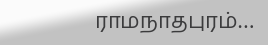ராமநாதபுரம்…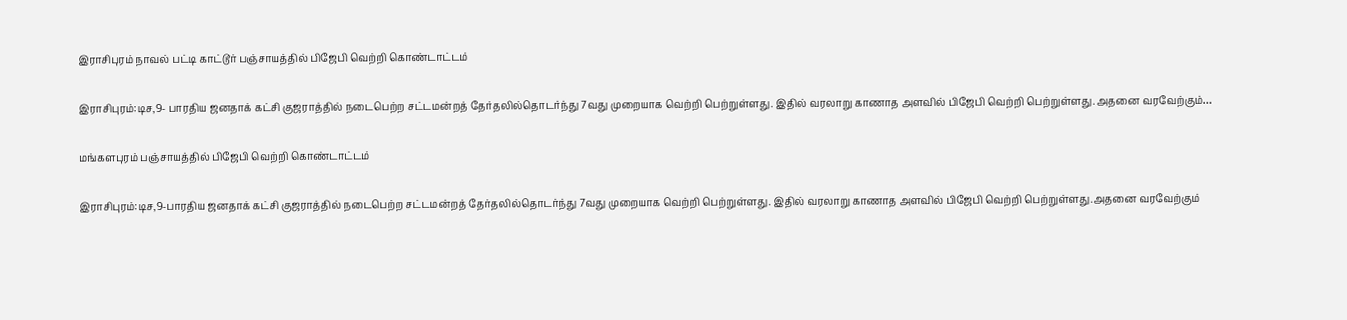இராசிபுரம் நாவல் பட்டி காட்டூர் பஞ்சாயத்தில் பிஜேபி வெற்றி கொண்டாட்டம்

இராசிபுரம்:டிச,9- பாரதிய ஜனதாக் கட்சி குஜராத்தில் நடைபெற்ற சட்டமன்றத் தேர்தலில்தொடர்ந்து 7வது முறையாக வெற்றி பெற்றுள்ளது. இதில் வரலாறு காணாத அளவில் பிஜேபி வெற்றி பெற்றுள்ளது.அதனை வரவேற்கும்…

மங்களபுரம் பஞ்சாயத்தில் பிஜேபி வெற்றி கொண்டாட்டம்

இராசிபுரம்:டிச,9-பாரதிய ஜனதாக் கட்சி குஜராத்தில் நடைபெற்ற சட்டமன்றத் தேர்தலில்தொடர்ந்து 7வது முறையாக வெற்றி பெற்றுள்ளது. இதில் வரலாறு காணாத அளவில் பிஜேபி வெற்றி பெற்றுள்ளது.அதனை வரவேற்கும்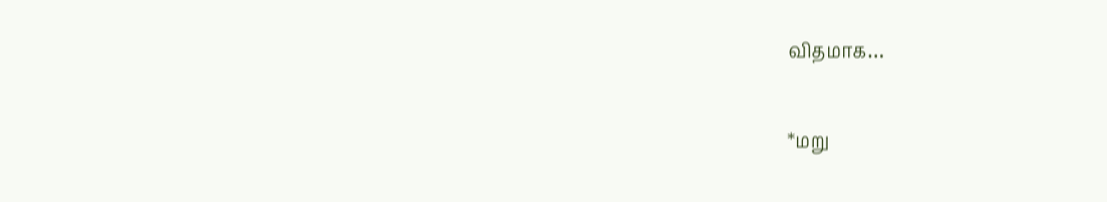விதமாக…

*மறு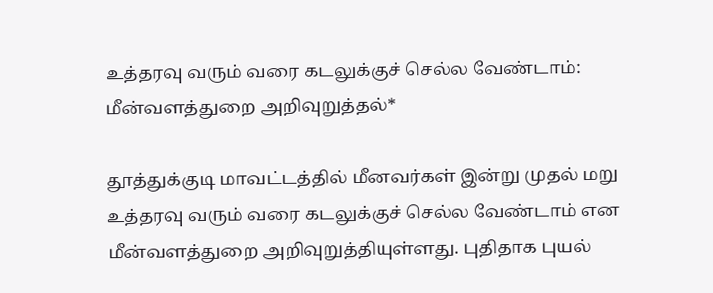உத்தரவு வரும் வரை கடலுக்குச் செல்ல வேண்டாம்: மீன்வளத்துறை அறிவுறுத்தல்*

தூத்துக்குடி மாவட்டத்தில் மீனவர்கள் இன்று முதல் மறு உத்தரவு வரும் வரை கடலுக்குச் செல்ல வேண்டாம் என மீன்வளத்துறை அறிவுறுத்தியுள்ளது. புதிதாக புயல்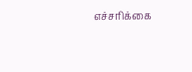எச்சரிக்கை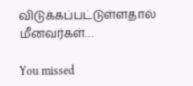விடுக்கப்பட்டுள்ளதால் மீனவர்கள்…

You missed